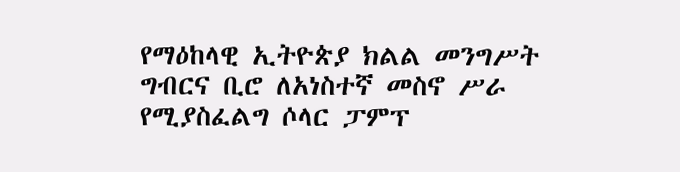የማዕከላዊ ኢትዮጵያ ክልል መንግሥት ግብርና ቢሮ ለአነስተኛ መስኖ ሥራ የሚያስፈልግ ሶላር ፓምፕ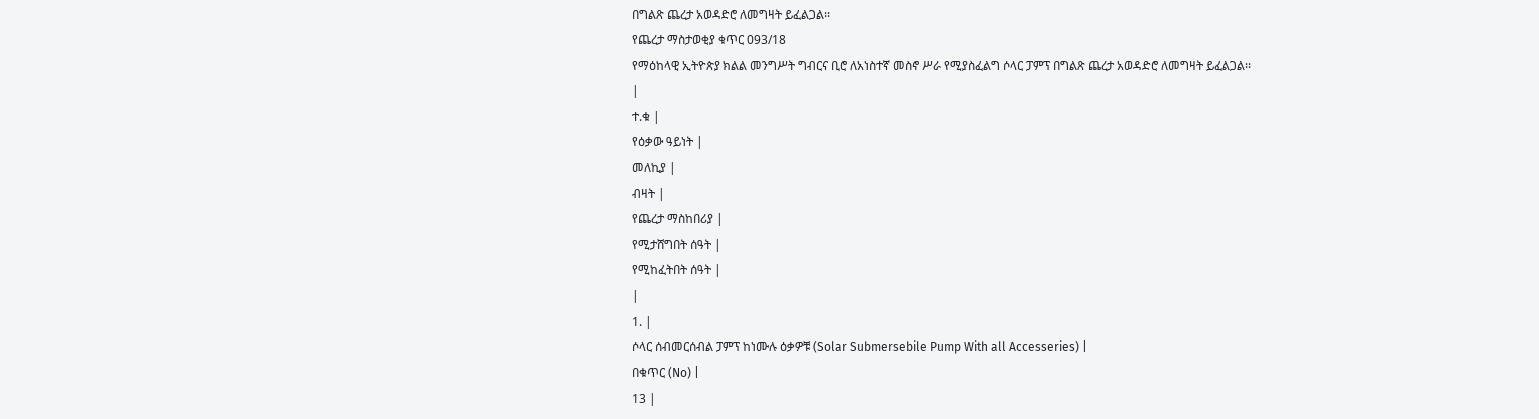በግልጽ ጨረታ አወዳድሮ ለመግዛት ይፈልጋል፡፡
የጨረታ ማስታወቂያ ቁጥር 093/18
የማዕከላዊ ኢትዮጵያ ክልል መንግሥት ግብርና ቢሮ ለአነስተኛ መስኖ ሥራ የሚያስፈልግ ሶላር ፓምፕ በግልጽ ጨረታ አወዳድሮ ለመግዛት ይፈልጋል፡፡
|
ተ.ቁ |
የዕቃው ዓይነት |
መለኪያ |
ብዛት |
የጨረታ ማስከበሪያ |
የሚታሸግበት ሰዓት |
የሚከፈትበት ሰዓት |
|
1. |
ሶላር ሰብመርሰብል ፓምፕ ከነሙሉ ዕቃዎቹ (Solar Submersebile Pump With all Accesseries) |
በቁጥር (No) |
13 |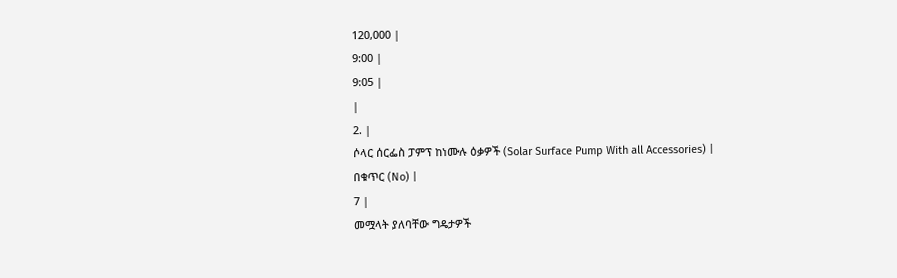120,000 |
9:00 |
9:05 |
|
2. |
ሶላር ሰርፌስ ፓምፕ ከነሙሉ ዕቃዎች (Solar Surface Pump With all Accessories) |
በቁጥር (No) |
7 |
መሟላት ያለባቸው ግዴታዎች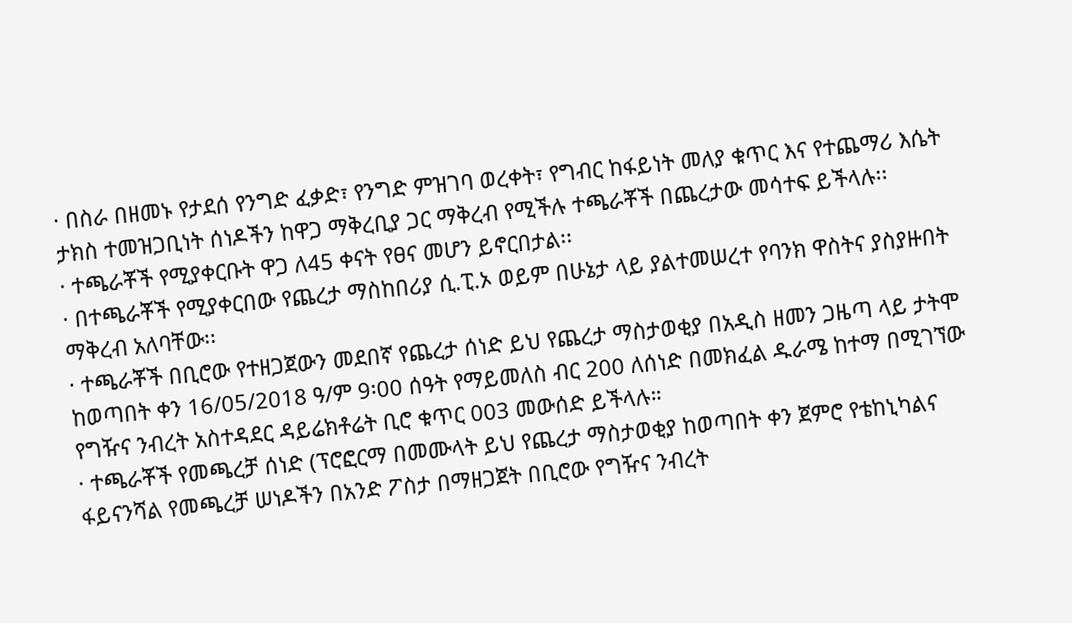· በስራ በዘመኑ የታደሰ የንግድ ፈቃድ፣ የንግድ ምዝገባ ወረቀት፣ የግብር ከፋይነት መለያ ቁጥር እና የተጨማሪ እሴት ታክስ ተመዝጋቢነት ሰነዶችን ከዋጋ ማቅረቢያ ጋር ማቅረብ የሚችሉ ተጫራቾች በጨረታው መሳተፍ ይችላሉ፡፡
· ተጫራቾች የሚያቀርቡት ዋጋ ለ45 ቀናት የፀና መሆን ይኖርበታል፡፡
· በተጫራቾች የሚያቀርበው የጨረታ ማስከበሪያ ሲ.ፒ.ኦ ወይም በሁኔታ ላይ ያልተመሠረተ የባንክ ዋስትና ያስያዙበት ማቅረብ አለባቸው፡፡
· ተጫራቾች በቢሮው የተዘጋጀውን መደበኛ የጨረታ ሰነድ ይህ የጨረታ ማስታወቂያ በአዲስ ዘመን ጋዜጣ ላይ ታትሞ ከወጣበት ቀን 16/05/2018 ዓ/ም 9፡00 ሰዓት የማይመለስ ብር 200 ለሰነድ በመክፈል ዱራሜ ከተማ በሚገኘው የግዥና ንብረት አስተዳደር ዳይሬክቶሬት ቢሮ ቁጥር 003 መውሰድ ይችላሉ።
· ተጫራቾች የመጫረቻ ሰነድ (ፕሮፎርማ በመሙላት ይህ የጨረታ ማስታወቂያ ከወጣበት ቀን ጀምሮ የቴከኒካልና ፋይናንሻል የመጫረቻ ሠነዶችን በአንድ ፖስታ በማዘጋጀት በቢሮው የግዥና ንብረት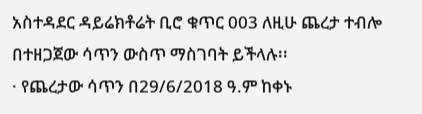አስተዳደር ዳይሬክቶሬት ቢሮ ቁጥር 003 ለዚሁ ጨረታ ተብሎ በተዘጋጀው ሳጥን ውስጥ ማስገባት ይችላሉ፡፡
· የጨረታው ሳጥን በ29/6/2018 ዓ.ም ከቀኑ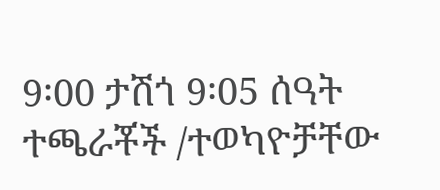9፡00 ታሽጎ 9፡05 ሰዓት ተጫራቾች /ተወካዮቻቸው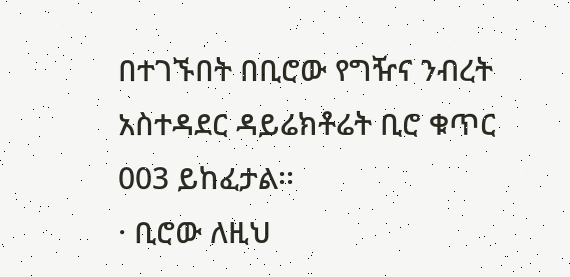በተገኙበት በቢሮው የግዥና ንብረት አስተዳደር ዳይሬክቶሬት ቢሮ ቁጥር 003 ይከፈታል፡፡
· ቢሮው ለዚህ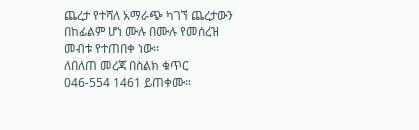ጨረታ የተሻለ አማራጭ ካገኘ ጨረታውን በከፊልም ሆነ ሙሉ በሙሉ የመሰረዝ መብቱ የተጠበቀ ነው፡፡
ለበለጠ መረጃ በስልክ ቁጥር 046-554 1461 ይጠቀሙ።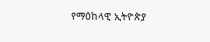የማዕከላዊ ኢትዮጵያ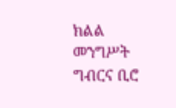ክልል መንግሥት ግብርና ቢሮ